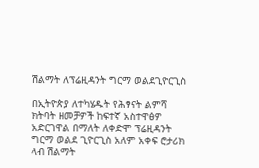ሽልማት ለፕሬዚዳንት ግርማ ወልደጊዮርጊስ

በኢትዮጵያ ለተካሄዱት የሕፃናት ልምሻ ክትባት ዘመቻዎች ከፍተኛ አስተዋፅዎ አድርገዋል በማለት ለቀድሞ ፕሬዚዳንት ግርማ ወልደ ጊዮርጊስ አለም አቀፍ ሮታሪክ ላብ ሽልማት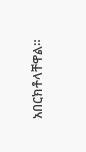አበርክቶላቸዋል።